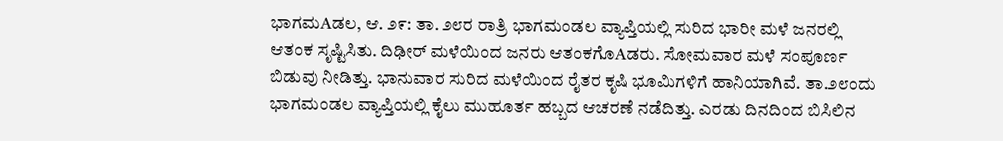ಭಾಗಮAಡಲ, ಆ. ೨೯: ತಾ. ೨೮ರ ರಾತ್ರಿ ಭಾಗಮಂಡಲ ವ್ಯಾಪ್ತಿಯಲ್ಲಿ ಸುರಿದ ಭಾರೀ ಮಳೆ ಜನರಲ್ಲಿ ಆತಂಕ ಸೃಷ್ಟಿಸಿತು. ದಿಢೀರ್ ಮಳೆಯಿಂದ ಜನರು ಆತಂಕಗೊAಡರು. ಸೋಮವಾರ ಮಳೆ ಸಂಪೂರ್ಣ ಬಿಡುವು ನೀಡಿತ್ತು. ಭಾನುವಾರ ಸುರಿದ ಮಳೆಯಿಂದ ರೈತರ ಕೃಷಿ ಭೂಮಿಗಳಿಗೆ ಹಾನಿಯಾಗಿವೆ. ತಾ.೨೮ಂದು ಭಾಗಮಂಡಲ ವ್ಯಾಪ್ತಿಯಲ್ಲಿ ಕೈಲು ಮುಹೂರ್ತ ಹಬ್ಬದ ಆಚರಣೆ ನಡೆದಿತ್ತು. ಎರಡು ದಿನದಿಂದ ಬಿಸಿಲಿನ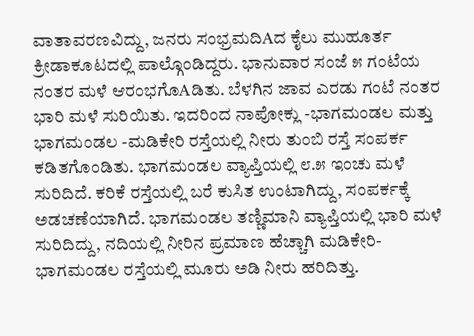ವಾತಾವರಣವಿದ್ದು, ಜನರು ಸಂಭ್ರಮದಿAದ ಕೈಲು ಮುಹೂರ್ತ ಕ್ರೀಡಾಕೂಟದಲ್ಲಿ ಪಾಲ್ಗೊಂಡಿದ್ದರು. ಭಾನುವಾರ ಸಂಜೆ ೫ ಗಂಟೆಯ ನಂತರ ಮಳೆ ಆರಂಭಗೊAಡಿತು. ಬೆಳಗಿನ ಜಾವ ಎರಡು ಗಂಟೆ ನಂತರ ಭಾರಿ ಮಳೆ ಸುರಿಯಿತು. ಇದರಿಂದ ನಾಪೋಕ್ಲು -ಭಾಗಮಂಡಲ ಮತ್ತು ಭಾಗಮಂಡಲ -ಮಡಿಕೇರಿ ರಸ್ತೆಯಲ್ಲಿ ನೀರು ತುಂಬಿ ರಸ್ತೆ ಸಂಪರ್ಕ ಕಡಿತಗೊಂಡಿತು. ಭಾಗಮಂಡಲ ವ್ಯಾಪ್ತಿಯಲ್ಲಿ ೮.೫ ಇಂಚು ಮಳೆ ಸುರಿದಿದೆ. ಕರಿಕೆ ರಸ್ತೆಯಲ್ಲಿ ಬರೆ ಕುಸಿತ ಉಂಟಾಗಿದ್ದು, ಸಂಪರ್ಕಕ್ಕೆ ಅಡಚಣೆಯಾಗಿದೆ. ಭಾಗಮಂಡಲ ತಣ್ಣಿಮಾನಿ ವ್ಯಾಪ್ತಿಯಲ್ಲಿ ಭಾರಿ ಮಳೆ ಸುರಿದಿದ್ದು, ನದಿಯಲ್ಲಿ ನೀರಿನ ಪ್ರಮಾಣ ಹೆಚ್ಚಾಗಿ ಮಡಿಕೇರಿ- ಭಾಗಮಂಡಲ ರಸ್ತೆಯಲ್ಲಿ ಮೂರು ಅಡಿ ನೀರು ಹರಿದಿತ್ತು.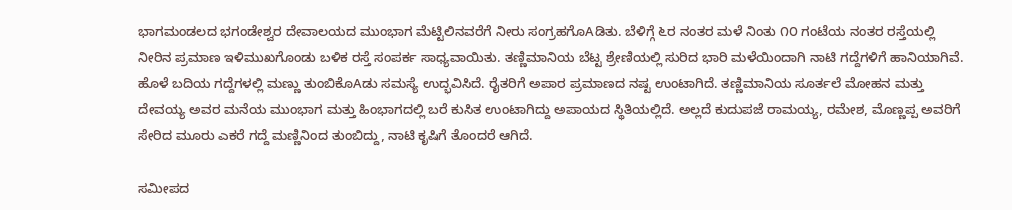ಭಾಗಮಂಡಲದ ಭಗಂಡೇಶ್ವರ ದೇವಾಲಯದ ಮುಂಭಾಗ ಮೆಟ್ಟಿಲಿನವರೆಗೆ ನೀರು ಸಂಗ್ರಹಗೊAಡಿತು. ಬೆಳಿಗ್ಗೆ ೬ರ ನಂತರ ಮಳೆ ನಿಂತು ೧೦ ಗಂಟೆಯ ನಂತರ ರಸ್ತೆಯಲ್ಲಿ ನೀರಿನ ಪ್ರಮಾಣ ಇಳಿಮುಖಗೊಂಡು ಬಳಿಕ ರಸ್ತೆ ಸಂಪರ್ಕ ಸಾಧ್ಯವಾಯಿತು. ತಣ್ಣಿಮಾನಿಯ ಬೆಟ್ಟ ಶ್ರೇಣಿಯಲ್ಲಿ ಸುರಿದ ಭಾರಿ ಮಳೆಯಿಂದಾಗಿ ನಾಟಿ ಗದ್ದೆಗಳಿಗೆ ಹಾನಿಯಾಗಿವೆ. ಹೊಳೆ ಬದಿಯ ಗದ್ದೆಗಳಲ್ಲಿ ಮಣ್ಣು ತುಂಬಿಕೊAಡು ಸಮಸ್ಯೆ ಉದ್ಭವಿಸಿದೆ. ರೈತರಿಗೆ ಅಪಾರ ಪ್ರಮಾಣದ ನಷ್ಟ ಉಂಟಾಗಿದೆ. ತಣ್ಣಿಮಾನಿಯ ಸೂರ್ತಲೆ ಮೋಹನ ಮತ್ತು ದೇವಯ್ಯ ಅವರ ಮನೆಯ ಮುಂಭಾಗ ಮತ್ತು ಹಿಂಭಾಗದಲ್ಲಿ ಬರೆ ಕುಸಿತ ಉಂಟಾಗಿದ್ದು ಅಪಾಯದ ಸ್ಥಿತಿಯಲ್ಲಿದೆ. ಅಲ್ಲದೆ ಕುದುಪಜೆ ರಾಮಯ್ಯ, ರಮೇಶ, ಮೊಣ್ಣಪ್ಪ ಅವರಿಗೆ ಸೇರಿದ ಮೂರು ಎಕರೆ ಗದ್ದೆ ಮಣ್ಣಿನಿಂದ ತುಂಬಿದ್ದು, ನಾಟಿ ಕೃಷಿಗೆ ತೊಂದರೆ ಆಗಿದೆ.

ಸಮೀಪದ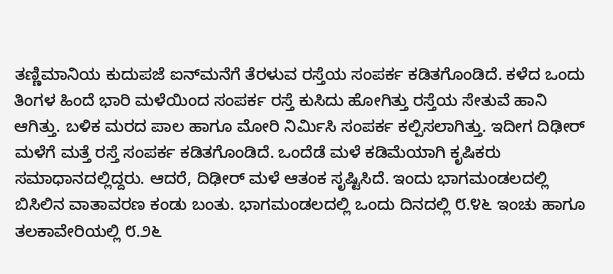ತಣ್ಣಿಮಾನಿಯ ಕುದುಪಜೆ ಐನ್‌ಮನೆಗೆ ತೆರಳುವ ರಸ್ತೆಯ ಸಂಪರ್ಕ ಕಡಿತಗೊಂಡಿದೆ. ಕಳೆದ ಒಂದು ತಿಂಗಳ ಹಿಂದೆ ಭಾರಿ ಮಳೆಯಿಂದ ಸಂಪರ್ಕ ರಸ್ತೆ ಕುಸಿದು ಹೋಗಿತ್ತು ರಸ್ತೆಯ ಸೇತುವೆ ಹಾನಿ ಆಗಿತ್ತು. ಬಳಿಕ ಮರದ ಪಾಲ ಹಾಗೂ ಮೋರಿ ನಿರ್ಮಿಸಿ ಸಂಪರ್ಕ ಕಲ್ಪಿಸಲಾಗಿತ್ತು. ಇದೀಗ ದಿಢೀರ್ ಮಳೆಗೆ ಮತ್ತೆ ರಸ್ತೆ ಸಂಪರ್ಕ ಕಡಿತಗೊಂಡಿದೆ. ಒಂದೆಡೆ ಮಳೆ ಕಡಿಮೆಯಾಗಿ ಕೃಷಿಕರು ಸಮಾಧಾನದಲ್ಲಿದ್ದರು. ಆದರೆ, ದಿಢೀರ್ ಮಳೆ ಆತಂಕ ಸೃಷ್ಟಿಸಿದೆ. ಇಂದು ಭಾಗಮಂಡಲದಲ್ಲಿ ಬಿಸಿಲಿನ ವಾತಾವರಣ ಕಂಡು ಬಂತು. ಭಾಗಮಂಡಲದಲ್ಲಿ ಒಂದು ದಿನದಲ್ಲಿ ೮.೪೬ ಇಂಚು ಹಾಗೂ ತಲಕಾವೇರಿಯಲ್ಲಿ ೮.೨೬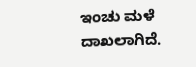ಇಂಚು ಮಳೆ ದಾಖಲಾಗಿದೆ.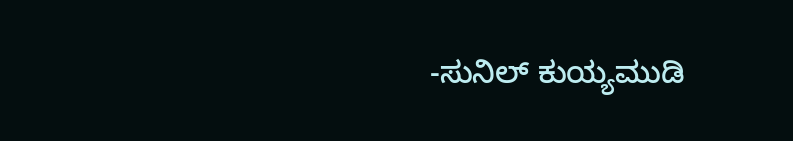-ಸುನಿಲ್ ಕುಯ್ಯಮುಡಿ